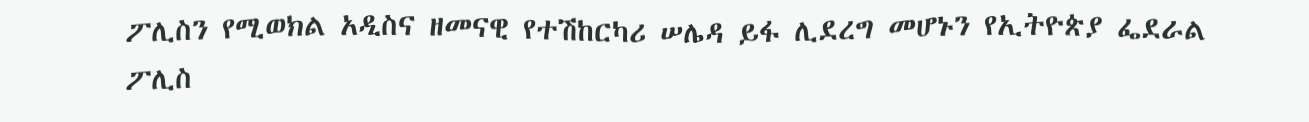ፖሊስን የሚወክል አዲስና ዘመናዊ የተሽከርካሪ ሠሌዳ ይፋ ሊደረግ መሆኑን የኢትዮጵያ ፌደራል ፖሊስ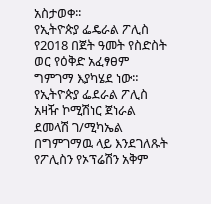አስታወቀ፡፡
የኢትዮጵያ ፌዴራል ፖሊስ የ2018 በጀት ዓመት የስድስት ወር የዕቅድ አፈፃፀም ግምገማ እያካሄደ ነው።
የኢትዮጵያ ፌደራል ፖሊስ አዛዥ ኮሚሽነር ጀነራል ደመላሽ ገ/ሚካኤል በግምገማዉ ላይ እንደገለጹት የፖሊስን የኦፕሬሽን አቅም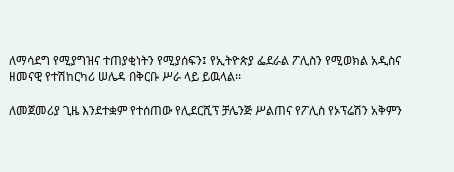ለማሳደግ የሚያግዝና ተጠያቂነትን የሚያሰፍን፤ የኢትዮጵያ ፌደራል ፖሊስን የሚወክል አዲስና ዘመናዊ የተሽከርካሪ ሠሌዳ በቅርቡ ሥራ ላይ ይዉላል፡፡

ለመጀመሪያ ጊዜ እንደተቋም የተሰጠው የሊደርሺፕ ቻሌንጅ ሥልጠና የፖሊስ የኦፕሬሽን አቅምን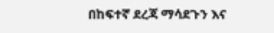በከፍተኛ ደረጃ ማሳደጉን እና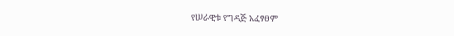የሠራዊቱ የግዳጅ አፈፃፀም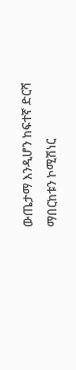ውጤታማ እንዲሆን ከፍተኛ ድርሻ ማበርከቱን ኮሚሽነር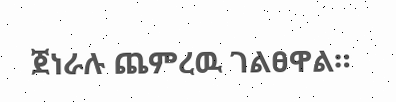ጀነራሉ ጨምረዉ ገልፀዋል።